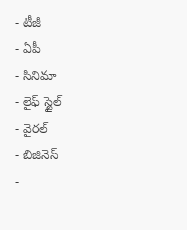- టీజీ
- ఏపీ
- సినిమా
- లైఫ్ స్టైల్
- వైరల్
- బిజినెస్
-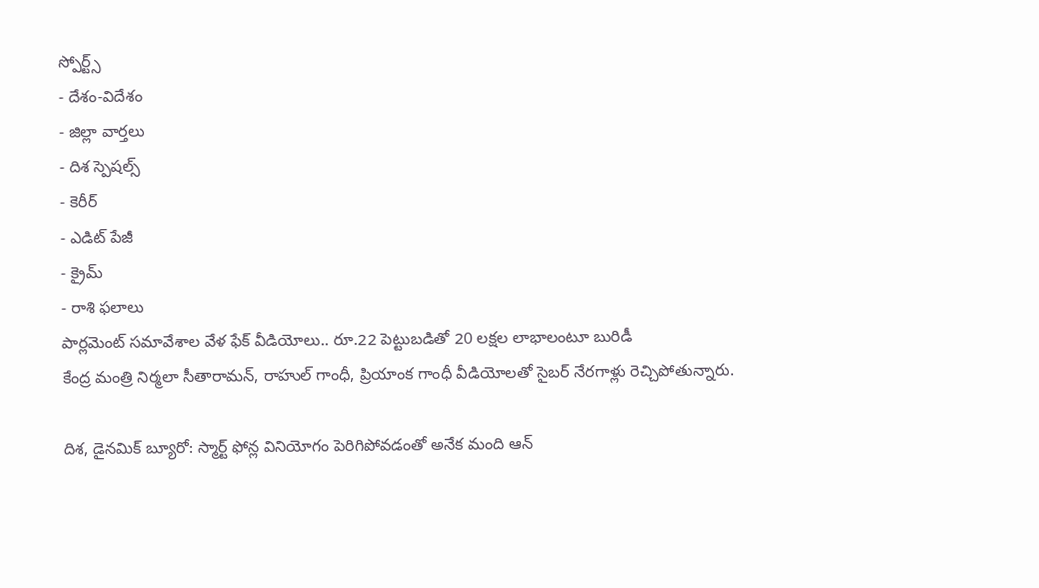స్పోర్ట్స్
- దేశం-విదేశం
- జిల్లా వార్తలు
- దిశ స్పెషల్స్
- కెరీర్
- ఎడిట్ పేజీ
- క్రైమ్
- రాశి ఫలాలు
పార్లమెంట్ సమావేశాల వేళ ఫేక్ వీడియోలు.. రూ.22 పెట్టుబడితో 20 లక్షల లాభాలంటూ బురిడీ
కేంద్ర మంత్రి నిర్మలా సీతారామన్, రాహుల్ గాంధీ, ప్రియాంక గాంధీ వీడియోలతో సైబర్ నేరగాళ్లు రెచ్చిపోతున్నారు.

దిశ, డైనమిక్ బ్యూరో: స్మార్ట్ ఫోన్ల వినియోగం పెరిగిపోవడంతో అనేక మంది ఆన్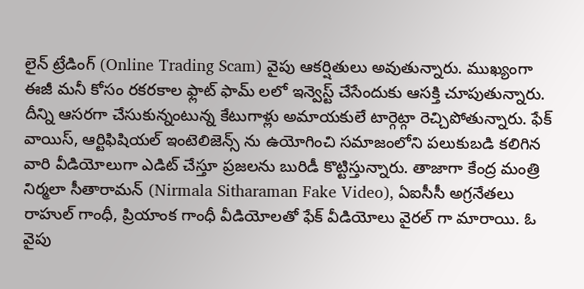లైన్ ట్రేడింగ్ (Online Trading Scam) వైపు ఆకర్షితులు అవుతున్నారు. ముఖ్యంగా ఈజీ మనీ కోసం రకరకాల ఫ్లాట్ ఫామ్ లలో ఇన్వెస్ట్ చేసేందుకు ఆసక్తి చూపుతున్నారు. దీన్ని ఆసరగా చేసుకున్నంటున్న కేటుగాళ్లు అమాయకులే టార్గెట్గా రెచ్చిపోతున్నారు. ఫేక్ వాయిస్, ఆర్టిఫిషియల్ ఇంటెలిజెన్స్ ను ఉయోగించి సమాజంలోని పలుకుబడి కలిగిన వారి వీడియోలుగా ఎడిట్ చేస్తూ ప్రజలను బురిడీ కొట్టిస్తున్నారు. తాజాగా కేంద్ర మంత్రి నిర్మలా సీతారామన్ (Nirmala Sitharaman Fake Video), ఏఐసీసీ అగ్రనేతలు రాహుల్ గాంధీ, ప్రియాంక గాంధీ వీడియోలతో ఫేక్ వీడియోలు వైరల్ గా మారాయి. ఓ వైపు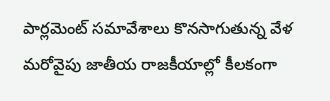పార్లమెంట్ సమావేశాలు కొనసాగుతున్న వేళ మరోవైపు జాతీయ రాజకీయాల్లో కీలకంగా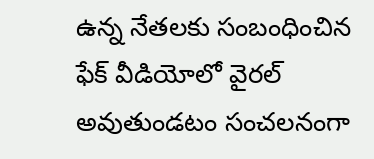ఉన్న నేతలకు సంబంధించిన ఫేక్ వీడియోలో వైరల్ అవుతుండటం సంచలనంగా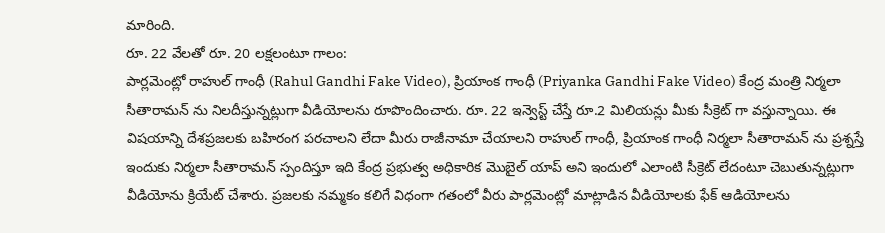మారింది.
రూ. 22 వేలతో రూ. 20 లక్షలంటూ గాలం:
పార్లమెంట్లో రాహుల్ గాంధీ (Rahul Gandhi Fake Video), ప్రియాంక గాంధీ (Priyanka Gandhi Fake Video) కేంద్ర మంత్రి నిర్మలా సీతారామన్ ను నిలదీస్తున్నట్లుగా వీడియోలను రూపొందించారు. రూ. 22 ఇన్వెస్ట్ చేస్తే రూ.2 మిలియన్లు మీకు సీక్రెట్ గా వస్తున్నాయి. ఈ విషయాన్ని దేశప్రజలకు బహిరంగ పరచాలని లేదా మీరు రాజీనామా చేయాలని రాహుల్ గాంధీ, ప్రియాంక గాంధీ నిర్మలా సీతారామన్ ను ప్రశ్నస్తే ఇందుకు నిర్మలా సీతారామన్ స్పందిస్తూ ఇది కేంద్ర ప్రభుత్వ అధికారిక మొబైల్ యాప్ అని ఇందులో ఎలాంటి సీక్రెట్ లేదంటూ చెబుతున్నట్లుగా వీడియోను క్రియేట్ చేశారు. ప్రజలకు నమ్మకం కలిగే విధంగా గతంలో వీరు పార్లమెంట్లో మాట్లాడిన వీడియోలకు ఫేక్ ఆడియోలను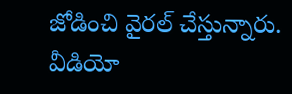జోడించి వైరల్ చేస్తున్నారు. వీడియో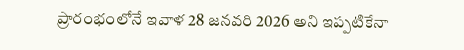ప్రారంభంలోనే ఇవాళ 28 జనవరి 2026 అని ఇప్పటికేనా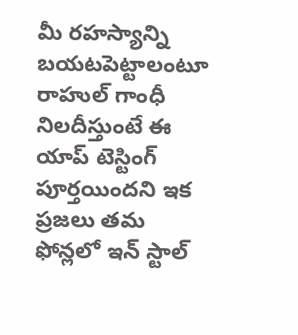మీ రహస్యాన్ని బయటపెట్టాలంటూ రాహుల్ గాంధీ నిలదీస్తుంటే ఈ యాప్ టెస్టింగ్ పూర్తయిందని ఇక ప్రజలు తమ ఫోన్లలో ఇన్ స్టాల్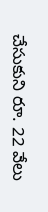చేసుకుని రూ. 22 వేలు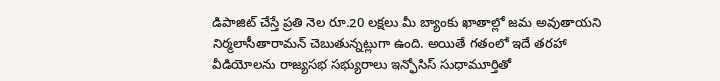డిపాజిట్ చేస్తే ప్రతి నెల రూ.20 లక్షలు మీ బ్యాంకు ఖాతాల్లో జమ అవుతాయని నిర్మలాసీతారామన్ చెబుతున్నట్లుగా ఉంది. అయితే గతంలో ఇదే తరహా వీడియోలను రాజ్యసభ సభ్యురాలు ఇన్ఫోసిస్ సుధామూర్తితో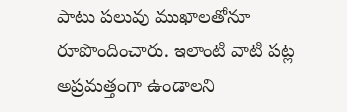పాటు పలువు ముఖాలతోనూ రూపొందించారు. ఇలాంటి వాటి పట్ల అప్రమత్తంగా ఉండాలని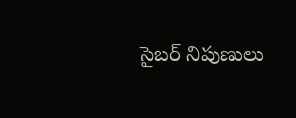సైబర్ నిపుణులు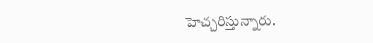హెచ్చరిస్తున్నారు.